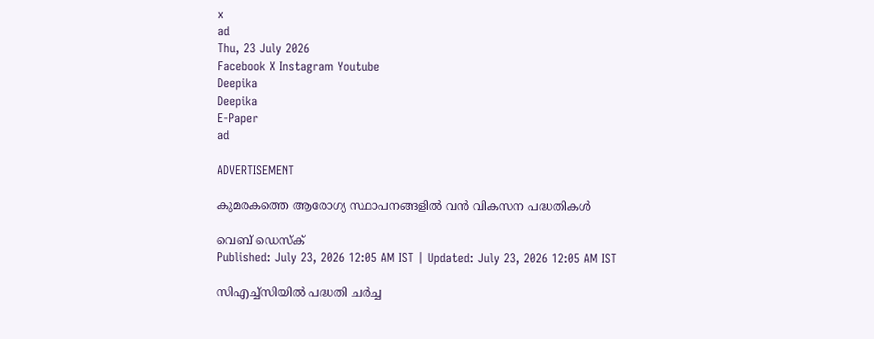x
ad
Thu, 23 July 2026
Facebook X Instagram Youtube
Deepika
Deepika
E-Paper
ad

ADVERTISEMENT

കുമരകത്തെ ആരോഗ്യ സ്ഥാപനങ്ങളിൽ വൻ വികസന പദ്ധതികൾ

വെബ് ഡെസ്ക്
Published: July 23, 2026 12:05 AM IST | Updated: July 23, 2026 12:05 AM IST

സിഎച്ച്സിയിൽ പദ്ധതി ചർച്ച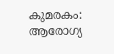കുമരകം: ആരോഗ്യ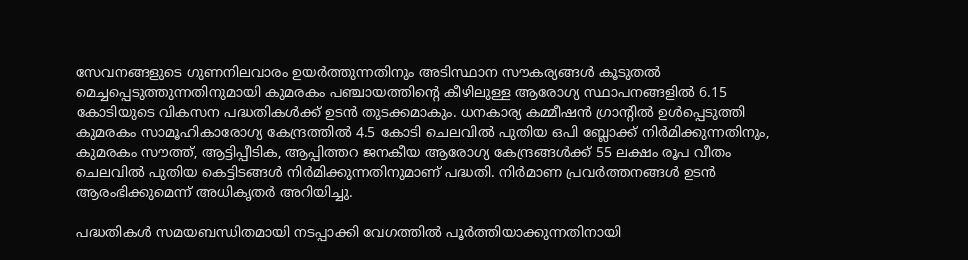സേവനങ്ങളുടെ ഗുണനിലവാരം ഉയർത്തുന്നതിനും അടിസ്ഥാന സൗകര്യങ്ങൾ കൂടുതൽ മെച്ചപ്പെടുത്തുന്നതിനുമായി കുമരകം പഞ്ചായത്തിന്‍റെ കീഴിലുള്ള ആരോഗ്യ സ്ഥാപനങ്ങളിൽ 6.15 കോടിയുടെ വികസന പദ്ധതികൾക്ക് ഉടൻ തുടക്കമാകും. ധനകാര്യ കമ്മീഷൻ ഗ്രാന്‍റിൽ ഉൾപ്പെടുത്തി കുമരകം സാമൂഹികാരോഗ്യ കേന്ദ്രത്തിൽ 4.5 കോടി ചെലവിൽ പുതിയ ഒപി ബ്ലോക്ക് നിർമിക്കുന്നതിനും, കുമരകം സൗത്ത്, ആട്ടിപ്പീടിക, ആപ്പിത്തറ ജനകീയ ആരോഗ്യ കേന്ദ്രങ്ങൾക്ക് 55 ലക്ഷം രൂപ വീതം ചെലവിൽ പുതിയ കെട്ടിടങ്ങൾ നിർമിക്കുന്നതിനുമാണ് പദ്ധതി. നിർമാണ പ്രവർത്തനങ്ങൾ ഉടൻ ആരംഭിക്കുമെന്ന് അധികൃതർ അറിയിച്ചു.

പദ്ധതികൾ സമയബന്ധിതമായി നടപ്പാക്കി വേഗത്തിൽ പൂർത്തിയാക്കുന്നതിനായി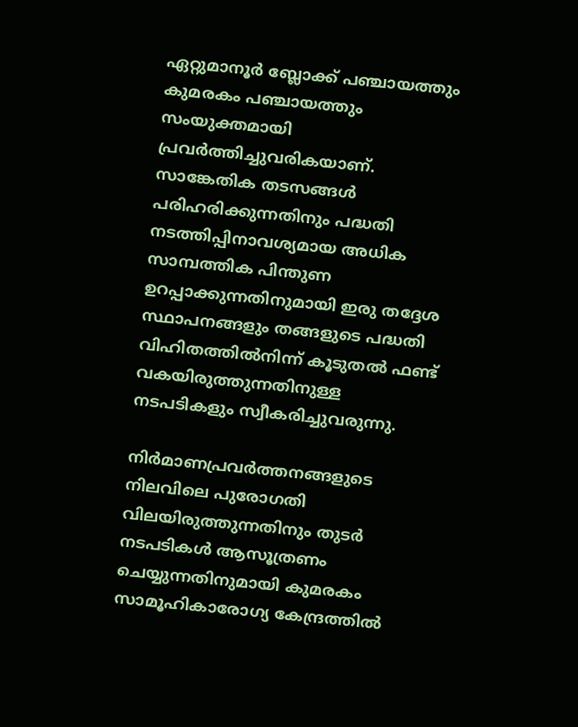ഏറ്റുമാനൂർ ബ്ലോക്ക് പഞ്ചായത്തും കുമരകം പഞ്ചായത്തും സംയുക്തമായി പ്രവർത്തിച്ചുവരികയാണ്. സാങ്കേതിക തടസങ്ങൾ പരിഹരിക്കുന്നതിനും പദ്ധതി നടത്തിപ്പിനാവശ്യമായ അധിക സാമ്പത്തിക പിന്തുണ ഉറപ്പാക്കുന്നതിനുമായി ഇരു തദ്ദേശ സ്ഥാപനങ്ങളും തങ്ങളുടെ പദ്ധതി വിഹിതത്തിൽനിന്ന് കൂടുതൽ ഫണ്ട് വകയിരുത്തുന്നതിനുള്ള നടപടികളും സ്വീകരിച്ചുവരുന്നു.

നിർമാണപ്രവർത്തനങ്ങളുടെ നിലവിലെ പുരോഗതി വിലയിരുത്തുന്നതിനും തുടർ നടപടികൾ ആസൂത്രണം ചെയ്യുന്നതിനുമായി കുമരകം സാമൂഹികാരോഗ്യ കേന്ദ്രത്തിൽ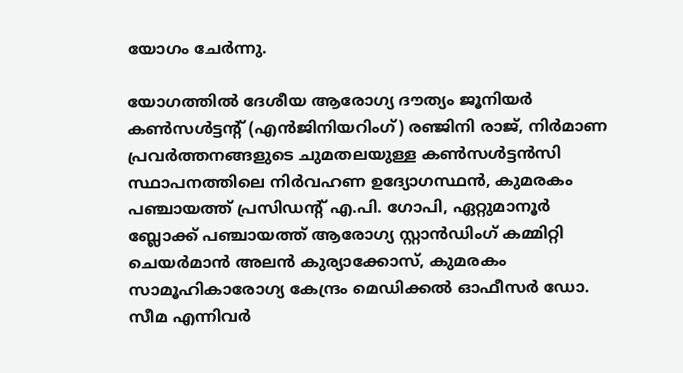യോഗം ചേർന്നു.

യോഗത്തിൽ ദേശീയ ആരോഗ്യ ദൗത്യം ജൂനിയർ കൺസൾട്ടന്‍റ് (എൻജിനിയറിംഗ്) രഞ്ജിനി രാജ്, നിർമാണ പ്രവർത്തനങ്ങളുടെ ചുമതലയുള്ള കൺസൾട്ടൻസി സ്ഥാപനത്തിലെ നിർവഹണ ഉദ്യോഗസ്ഥൻ, കുമരകം പഞ്ചായത്ത് പ്രസിഡന്‍റ് എ.പി. ഗോപി, ഏറ്റുമാനൂർ ബ്ലോക്ക് പഞ്ചായത്ത് ആരോഗ്യ സ്റ്റാൻഡിംഗ് കമ്മിറ്റി ചെയർമാൻ അലൻ കുര്യാക്കോസ്, കുമരകം സാമൂഹികാരോഗ്യ കേന്ദ്രം മെഡിക്കൽ ഓഫീസർ ഡോ. സീമ എന്നിവർ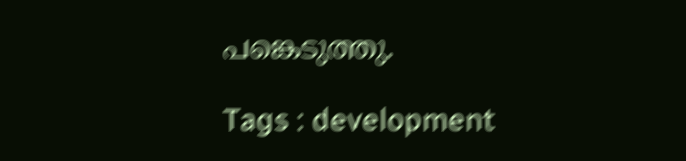പങ്കെടുത്തു.

Tags : development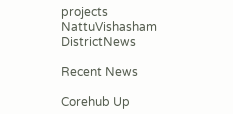projects NattuVishasham DistrictNews

Recent News

Corehub Up